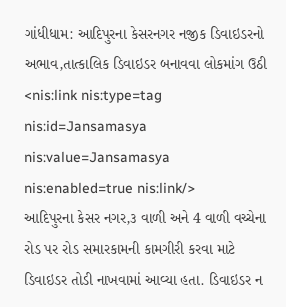ગાંધીધામ: આદિપુરના કેસરનગર નજીક ડિવાઇડરનો અભાવ,તાત્કાલિક ડિવાઇડર બનાવવા લોકમાંગ ઉઠી <nis:link nis:type=tag nis:id=Jansamasya nis:value=Jansamasya nis:enabled=true nis:link/>
આદિપુરના કેસર નગર,૩ વાળી અને 4 વાળી વચ્ચેના રોડ પર રોડ સમારકામની કામગીરી કરવા માટે ડિવાઇડર તોડી નાખવામાં આવ્યા હતા. ડિવાઇડર ન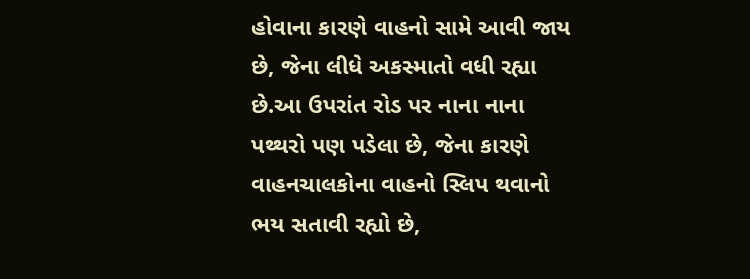હોવાના કારણે વાહનો સામે આવી જાય છે, જેના લીધે અકસ્માતો વધી રહ્યા છે.આ ઉપરાંત રોડ પર નાના નાના પથ્થરો પણ પડેલા છે, જેના કારણે વાહનચાલકોના વાહનો સ્લિપ થવાનો ભય સતાવી રહ્યો છે,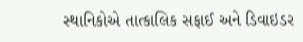સ્થાનિકોએ તાત્કાલિક સફાઈ અને ડિવાઇડર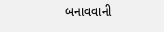બનાવવાની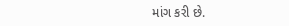માંગ કરી છે.